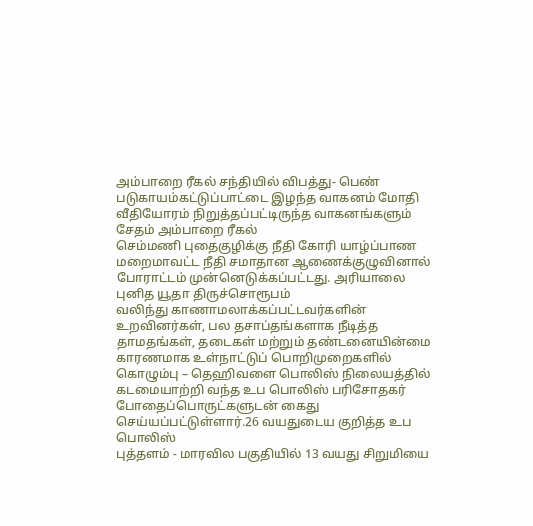அம்பாறை ரீகல் சந்தியில் விபத்து- பெண் படுகாயம்கட்டுப்பாட்டை இழந்த வாகனம் மோதி வீதியோரம் நிறுத்தப்பட்டிருந்த வாகனங்களும் சேதம் அம்பாறை ரீகல்
செம்மணி புதைகுழிக்கு நீதி கோரி யாழ்ப்பாண மறைமாவட்ட நீதி சமாதான ஆணைக்குழுவினால் போராட்டம் முன்னெடுக்கப்பட்டது. அரியாலை புனித யூதா திருச்சொரூபம்
வலிந்து காணாமலாக்கப்பட்டவர்களின் உறவினர்கள், பல தசாப்தங்களாக நீடித்த தாமதங்கள், தடைகள் மற்றும் தண்டனையின்மை காரணமாக உள்நாட்டுப் பொறிமுறைகளில்
கொழும்பு – தெஹிவளை பொலிஸ் நிலையத்தில் கடமையாற்றி வந்த உப பொலிஸ் பரிசோதகர் போதைப்பொருட்களுடன் கைது செய்யப்பட்டுள்ளார்.26 வயதுடைய குறித்த உப பொலிஸ்
புத்தளம் - மாரவில பகுதியில் 13 வயது சிறுமியை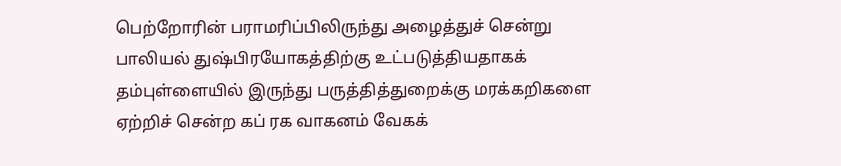பெற்றோரின் பராமரிப்பிலிருந்து அழைத்துச் சென்று பாலியல் துஷ்பிரயோகத்திற்கு உட்படுத்தியதாகக்
தம்புள்ளையில் இருந்து பருத்தித்துறைக்கு மரக்கறிகளை ஏற்றிச் சென்ற கப் ரக வாகனம் வேகக்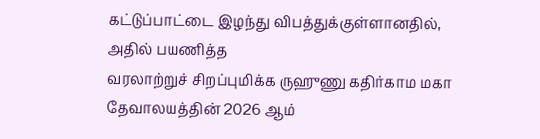கட்டுப்பாட்டை இழந்து விபத்துக்குள்ளானதில், அதில் பயணித்த
வரலாற்றுச் சிறப்புமிக்க ருஹுணு கதிர்காம மகா தேவாலயத்தின் 2026 ஆம்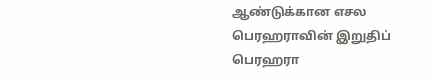ஆண்டுக்கான எசல பெரஹராவின் இறுதிப் பெரஹரா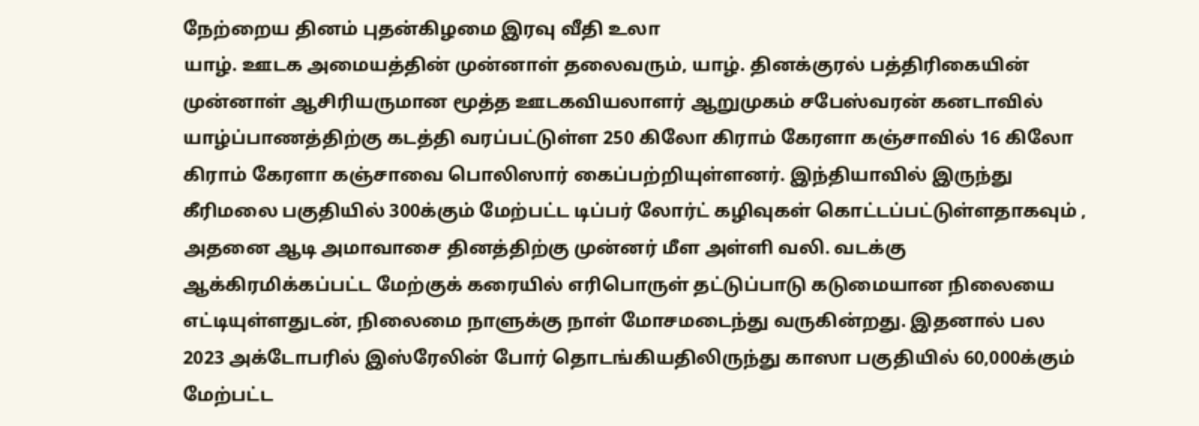நேற்றைய தினம் புதன்கிழமை இரவு வீதி உலா
யாழ். ஊடக அமையத்தின் முன்னாள் தலைவரும், யாழ். தினக்குரல் பத்திரிகையின் முன்னாள் ஆசிரியருமான மூத்த ஊடகவியலாளர் ஆறுமுகம் சபேஸ்வரன் கனடாவில்
யாழ்ப்பாணத்திற்கு கடத்தி வரப்பட்டுள்ள 250 கிலோ கிராம் கேரளா கஞ்சாவில் 16 கிலோ கிராம் கேரளா கஞ்சாவை பொலிஸார் கைப்பற்றியுள்ளனர். இந்தியாவில் இருந்து
கீரிமலை பகுதியில் 300க்கும் மேற்பட்ட டிப்பர் லோர்ட் கழிவுகள் கொட்டப்பட்டுள்ளதாகவும் , அதனை ஆடி அமாவாசை தினத்திற்கு முன்னர் மீள அள்ளி வலி. வடக்கு
ஆக்கிரமிக்கப்பட்ட மேற்குக் கரையில் எரிபொருள் தட்டுப்பாடு கடுமையான நிலையை எட்டியுள்ளதுடன், நிலைமை நாளுக்கு நாள் மோசமடைந்து வருகின்றது. இதனால் பல
2023 அக்டோபரில் இஸ்ரேலின் போர் தொடங்கியதிலிருந்து காஸா பகுதியில் 60,000க்கும் மேற்பட்ட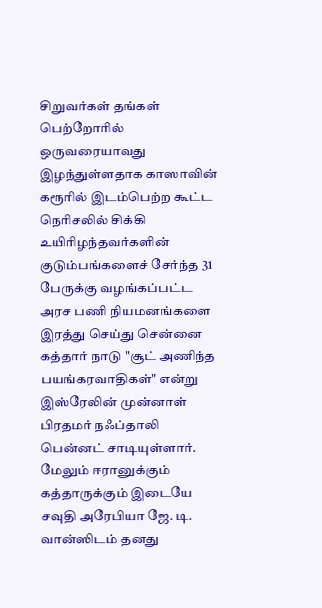சிறுவர்கள் தங்கள் பெற்றோரில் ஒருவரையாவது இழந்துள்ளதாக காஸாவின்
கரூரில் இடம்பெற்ற கூட்ட நெரிசலில் சிக்கி உயிரிழந்தவர்களின் குடும்பங்களைச் சேர்ந்த 31 பேருக்கு வழங்கப்பட்ட அரச பணி நியமனங்களை இரத்து செய்து சென்னை
கத்தார் நாடு "சூட் அணிந்த பயங்கரவாதிகள்" என்று இஸ்ரேலின் முன்னாள் பிரதமர் நஃப்தாலி பென்னட் சாடியுள்ளார். மேலும் ஈரானுக்கும் கத்தாருக்கும் இடையே
சவுதி அரேபியா ஜே. டி. வான்ஸிடம் தனது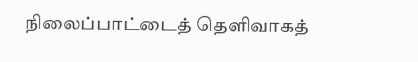நிலைப்பாட்டைத் தெளிவாகத்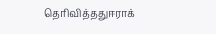தெரிவித்ததுஈராக்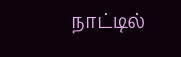நாட்டில்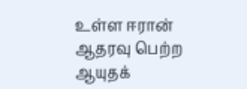உள்ள ஈரான் ஆதரவு பெற்ற ஆயுதக்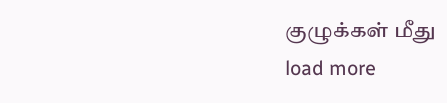குழுக்கள் மீது
load more